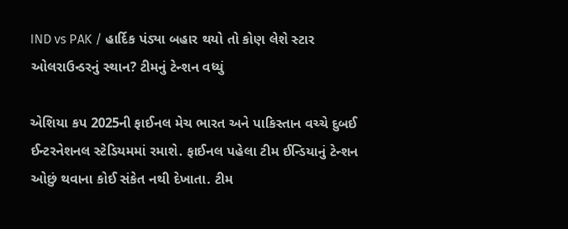IND vs PAK / હાર્દિક પંડ્યા બહાર થયો તો કોણ લેશે સ્ટાર ઓલરાઉન્ડરનું સ્થાન? ટીમનું ટેન્શન વધ્યું

એશિયા કપ 2025ની ફાઈનલ મેચ ભારત અને પાકિસ્તાન વચ્ચે દુબઈ ઈન્ટરનેશનલ સ્ટેડિયમમાં રમાશે. ફાઈનલ પહેલા ટીમ ઈન્ડિયાનું ટેન્શન ઓછું થવાના કોઈ સંકેત નથી દેખાતા. ટીમ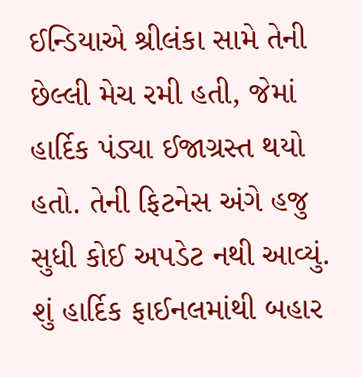ઈન્ડિયાએ શ્રીલંકા સામે તેની છેલ્લી મેચ રમી હતી, જેમાં હાર્દિક પંડ્યા ઈજાગ્રસ્ત થયો હતો. તેની ફિટનેસ અંગે હજુ સુધી કોઈ અપડેટ નથી આવ્યું.
શું હાર્દિક ફાઈનલમાંથી બહાર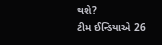થશે?
ટીમ ઈન્ડિયાએ 26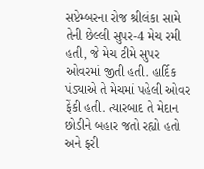સપ્ટેમ્બરના રોજ શ્રીલંકા સામે તેની છેલ્લી સુપર-4 મેચ રમી હતી, જે મેચ ટીમે સુપર ઓવરમાં જીતી હતી. હાર્દિક પંડ્યાએ તે મેચમાં પહેલી ઓવર ફેંકી હતી. ત્યારબાદ તે મેદાન છોડીને બહાર જતો રહ્યો હતો અને ફરી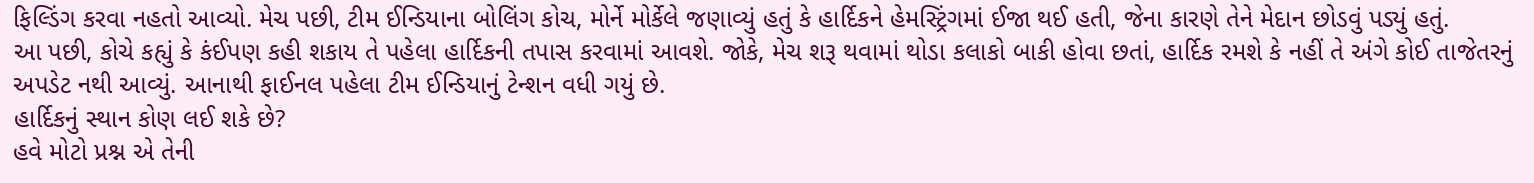ફિલ્ડિંગ કરવા નહતો આવ્યો. મેચ પછી, ટીમ ઈન્ડિયાના બોલિંગ કોચ, મોર્ને મોર્કેલે જણાવ્યું હતું કે હાર્દિકને હેમસ્ટ્રિંગમાં ઈજા થઈ હતી, જેના કારણે તેને મેદાન છોડવું પડ્યું હતું.
આ પછી, કોચે કહ્યું કે કંઈપણ કહી શકાય તે પહેલા હાર્દિકની તપાસ કરવામાં આવશે. જોકે, મેચ શરૂ થવામાં થોડા કલાકો બાકી હોવા છતાં, હાર્દિક રમશે કે નહીં તે અંગે કોઈ તાજેતરનું અપડેટ નથી આવ્યું. આનાથી ફાઈનલ પહેલા ટીમ ઈન્ડિયાનું ટેન્શન વધી ગયું છે.
હાર્દિકનું સ્થાન કોણ લઈ શકે છે?
હવે મોટો પ્રશ્ન એ તેની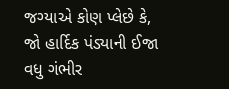જગ્યાએ કોણ પ્લેછે કે, જો હાર્દિક પંડ્યાની ઈજા વધુ ગંભીર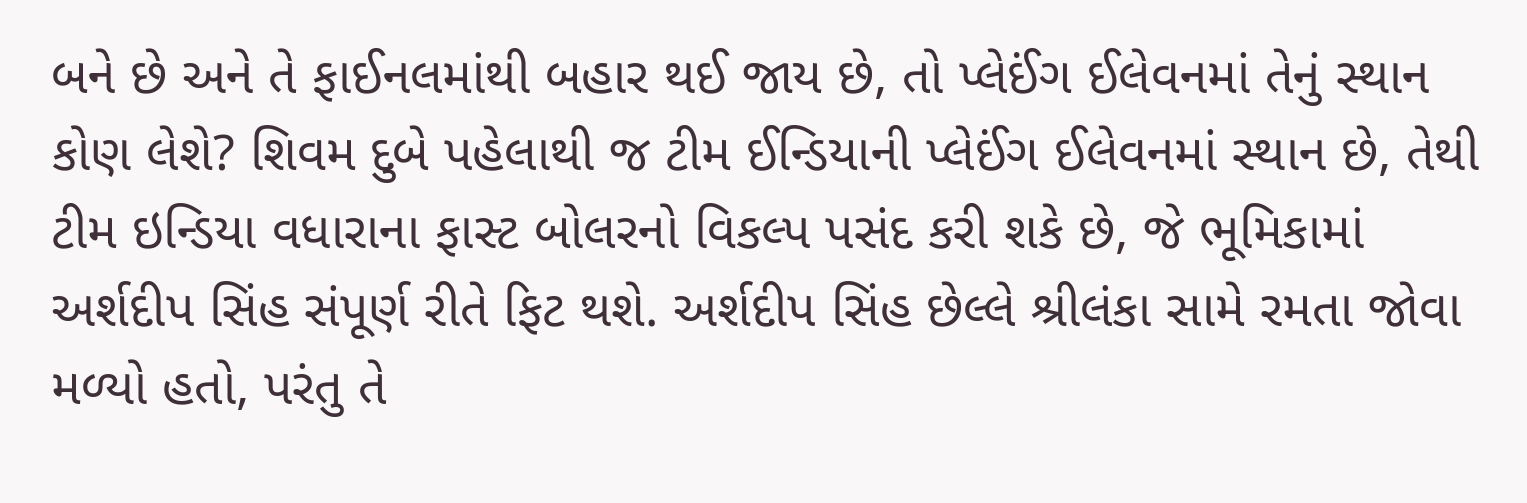બને છે અને તે ફાઈનલમાંથી બહાર થઈ જાય છે, તો પ્લેઈંગ ઈલેવનમાં તેનું સ્થાન કોણ લેશે? શિવમ દુબે પહેલાથી જ ટીમ ઈન્ડિયાની પ્લેઈંગ ઈલેવનમાં સ્થાન છે, તેથી ટીમ ઇન્ડિયા વધારાના ફાસ્ટ બોલરનો વિકલ્પ પસંદ કરી શકે છે, જે ભૂમિકામાં અર્શદીપ સિંહ સંપૂર્ણ રીતે ફિટ થશે. અર્શદીપ સિંહ છેલ્લે શ્રીલંકા સામે રમતા જોવા મળ્યો હતો, પરંતુ તે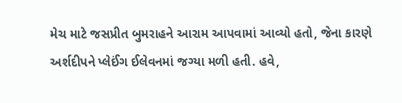મેચ માટે જસપ્રીત બુમરાહને આરામ આપવામાં આવ્યો હતો, જેના કારણે અર્શદીપને પ્લેઈંગ ઈલેવનમાં જગ્યા મળી હતી. હવે,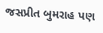જસપ્રીત બુમરાહ પણ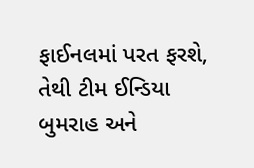ફાઈનલમાં પરત ફરશે, તેથી ટીમ ઈન્ડિયા બુમરાહ અને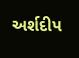અર્શદીપ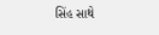સિંહ સાથે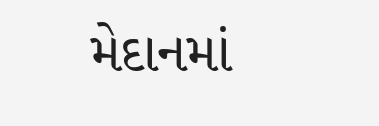મેદાનમાં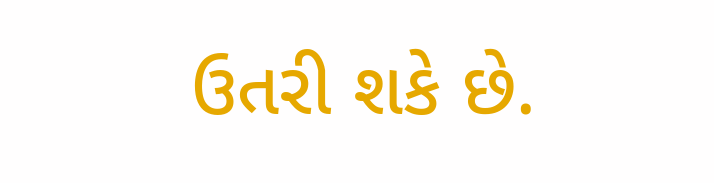ઉતરી શકે છે.